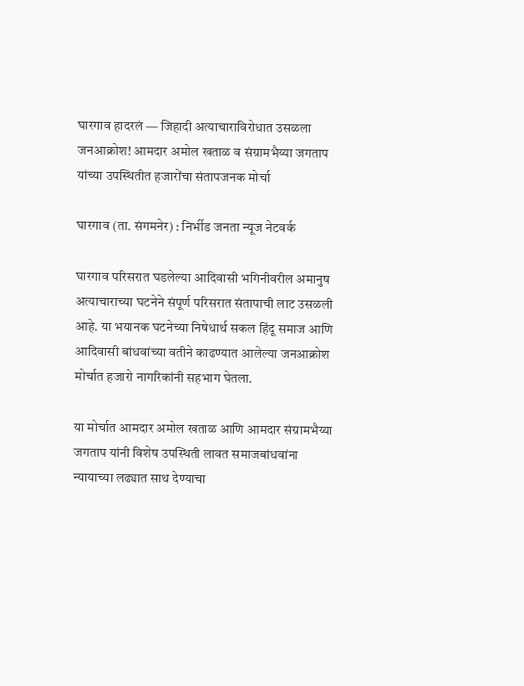घारगाव हादरलं — जिहादी अत्याचाराविरोधात उसळला जनआक्रोश! आमदार अमोल खताळ व संग्रामभैय्या जगताप यांच्या उपस्थितीत हजारोंचा संतापजनक मोर्चा

घारगाव (ता. संगमनेर) : निर्भीड जनता न्यूज नेटवर्क

घारगाव परिसरात घडलेल्या आदिवासी भगिनीवरील अमानुष अत्याचाराच्या घटनेने संपूर्ण परिसरात संतापाची लाट उसळली आहे. या भयानक घटनेच्या निषेधार्थ सकल हिंदू समाज आणि आदिवासी बांधवांच्या वतीने काढण्यात आलेल्या जनआक्रोश मोर्चात हजारो नागरिकांनी सहभाग घेतला.

या मोर्चात आमदार अमोल खताळ आणि आमदार संग्रामभैय्या जगताप यांनी विशेष उपस्थिती लावत समाजबांधवांना न्यायाच्या लढ्यात साथ देण्याचा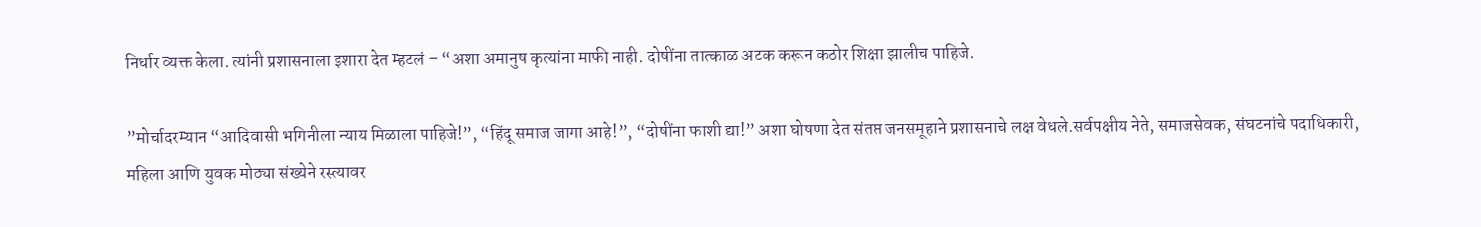निर्धार व्यक्त केला. त्यांनी प्रशासनाला इशारा देत म्हटलं – “अशा अमानुष कृत्यांना माफी नाही. दोषींना तात्काळ अटक करून कठोर शिक्षा झालीच पाहिजे.

”मोर्चादरम्यान “आदिवासी भगिनीला न्याय मिळाला पाहिजे!”, “हिंदू समाज जागा आहे!”, “दोषींना फाशी द्या!” अशा घोषणा देत संतप्त जनसमूहाने प्रशासनाचे लक्ष वेधले.सर्वपक्षीय नेते, समाजसेवक, संघटनांचे पदाधिकारी, महिला आणि युवक मोठ्या संख्येने रस्त्यावर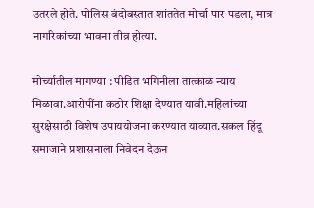उतरले होते. पोलिस बंदोबस्तात शांततेत मोर्चा पार पडला, मात्र नागरिकांच्या भावना तीव्र होत्या.

मोर्च्यातील मागण्या : पीडित भगिनीला तात्काळ न्याय मिळावा.आरोपींना कठोर शिक्षा देण्यात यावी.महिलांच्या सुरक्षेसाठी विशेष उपाययोजना करण्यात याव्यात.सकल हिंदू समाजाने प्रशासनाला निवेदन देऊन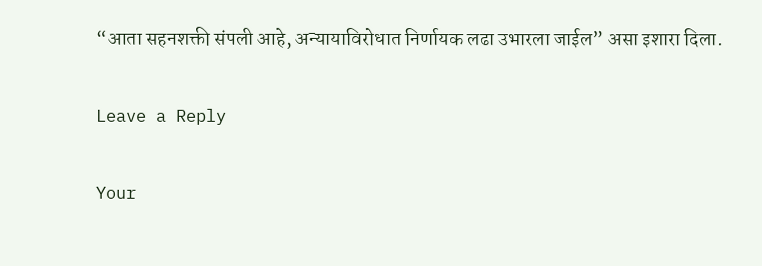“आता सहनशक्ती संपली आहे, अन्यायाविरोधात निर्णायक लढा उभारला जाईल” असा इशारा दिला.

Leave a Reply

Your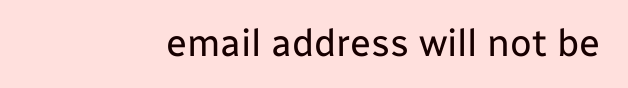email address will not be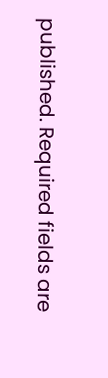published. Required fields are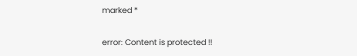marked *

error: Content is protected !!